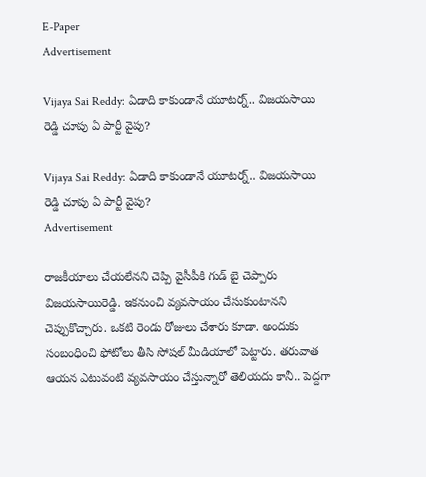E-Paper
Advertisement

Vijaya Sai Reddy: ఏడాది కాకుండానే యూటర్న్‌.. విజయసాయి రెడ్డి చూపు ఏ పార్టీ వైపు?

Vijaya Sai Reddy: ఏడాది కాకుండానే యూటర్న్‌.. విజయసాయి రెడ్డి చూపు ఏ పార్టీ వైపు?
Advertisement

రాజకీయాలు చేయలేనని చెప్పి వైసీపీకి గుడ్ బై చెప్పారు విజయసాయిరెడ్డి. ఇకనుంచి వ్యవసాయం చేసుకుంటానని చెప్పుకొచ్చారు. ఒకటి రెండు రోజులు చేశారు కూడా. అందుకు సంబంధించి ఫోటోలు తీసి సోషల్ మీడియాలో పెట్టారు. తరువాత ఆయన ఎటువంటి వ్యవసాయం చేస్తున్నారో తెలియదు కానీ.. పెద్దగా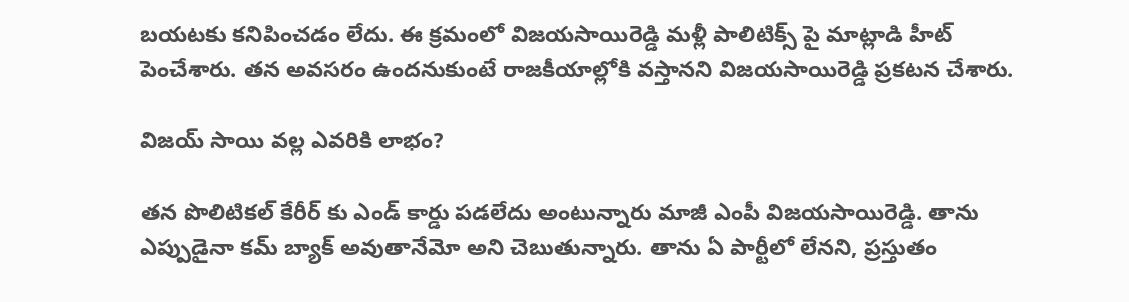బయటకు కనిపించడం లేదు. ఈ క్రమంలో విజయసాయిరెడ్డి మళ్లీ పాలిటిక్స్‌ పై మాట్లాడి హీట్‌ పెంచేశారు. తన అవసరం ఉందనుకుంటే రాజకీయాల్లోకి వస్తానని విజయసాయిరెడ్డి ప్రకటన చేశారు.

విజయ్ సాయి వల్ల ఎవరికి లాభం?

తన పొలిటికల్ కేరీర్ కు ఎండ్ కార్డు పడలేదు అంటున్నారు మాజీ ఎంపీ విజయసాయిరెడ్డి. తాను ఎప్పుడైనా కమ్ బ్యాక్ అవుతానేమో అని చెబుతున్నారు. తాను ఏ పార్టీలో లేనని, ప్రస్తుతం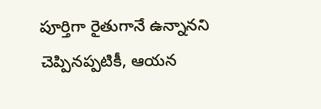పూర్తిగా రైతుగానే ఉన్నానని చెప్పినప్పటికీ, ఆయన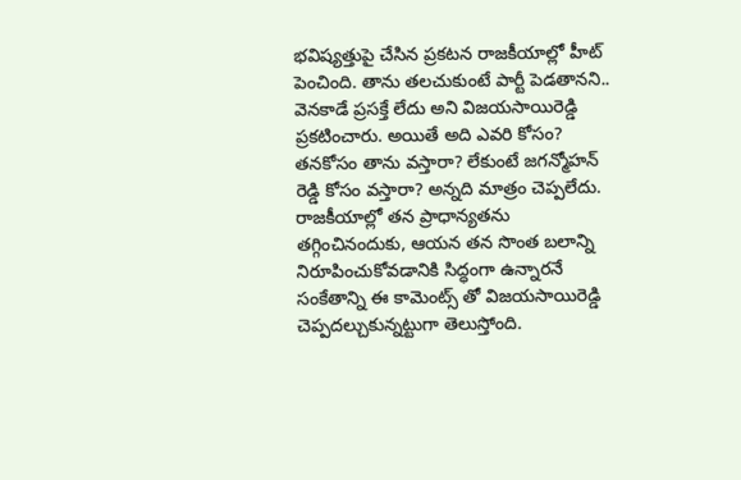భవిష్యత్తుపై చేసిన ప్రకటన రాజకీయాల్లో హీట్ పెంచింది. తాను తలచుకుంటే పార్టీ పెడతానని.. వెనకాడే ప్రసక్తే లేదు అని విజయసాయిరెడ్డి ప్రకటించారు. అయితే అది ఎవరి కోసం? తనకోసం తాను వస్తారా? లేకుంటే జగన్మోహన్ రెడ్డి కోసం వస్తారా? అన్నది మాత్రం చెప్పలేదు. రాజకీయాల్లో తన ప్రాధాన్యతను తగ్గించినందుకు, ఆయన తన సొంత బలాన్ని నిరూపించుకోవడానికి సిద్ధంగా ఉన్నారనే సంకేతాన్ని ఈ కామెంట్స్ తో విజయసాయిరెడ్డి చెప్పదల్చుకున్నట్టుగా తెలుస్తోంది.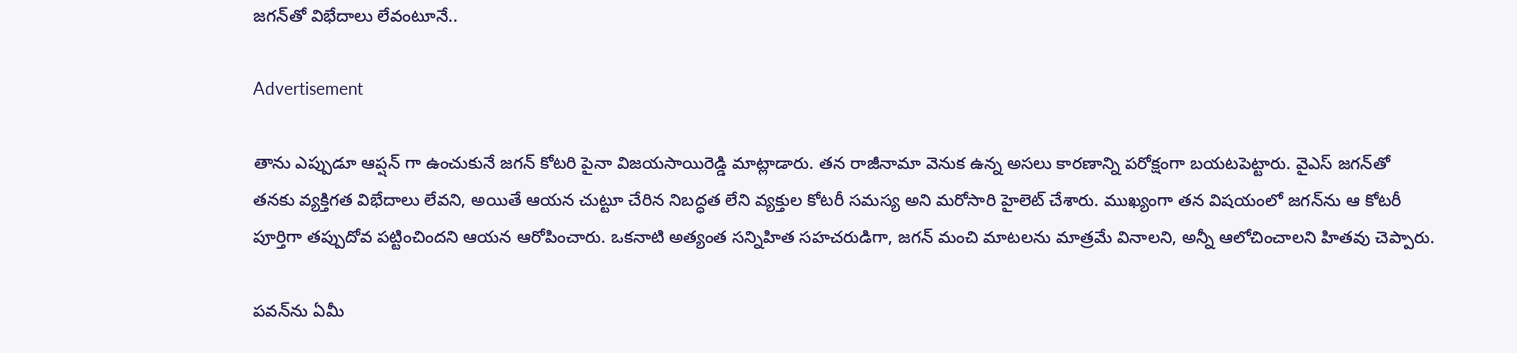జగన్‌తో విభేదాలు లేవంటూనే..

Advertisement

తాను ఎప్పుడూ ఆప్షన్ గా ఉంచుకునే జగన్‌ కోటరి పైనా విజయసాయిరెడ్డి మాట్లాడారు. తన రాజీనామా వెనుక ఉన్న అసలు కారణాన్ని పరోక్షంగా బయటపెట్టారు. వైఎస్ జగన్‌తో తనకు వ్యక్తిగత విభేదాలు లేవని, అయితే ఆయన చుట్టూ చేరిన నిబద్ధత లేని వ్యక్తుల కోటరీ సమస్య అని మరోసారి హైలెట్ చేశారు. ముఖ్యంగా తన విషయంలో జగన్‌ను ఆ కోటరీ పూర్తిగా తప్పుదోవ పట్టించిందని ఆయన ఆరోపించారు. ఒకనాటి అత్యంత సన్నిహిత సహచరుడిగా, జగన్ మంచి మాటలను మాత్రమే వినాలని, అన్నీ ఆలోచించాలని హితవు చెప్పారు.

పవన్‌ను ఏమీ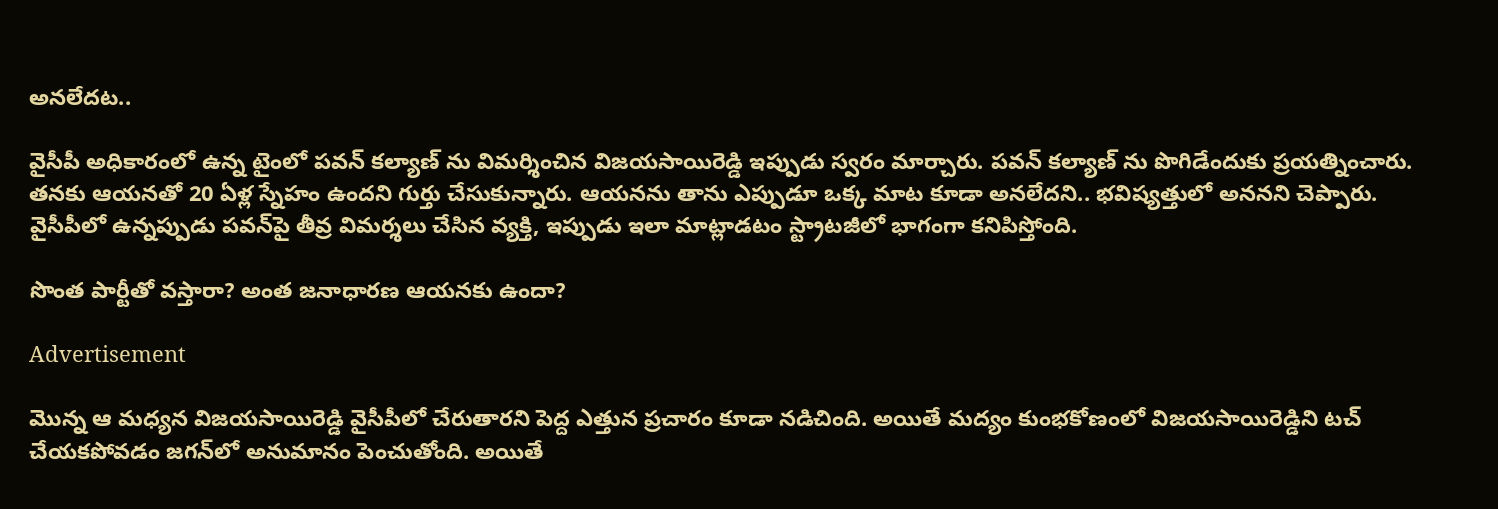అనలేదట..

వైసీపీ అధికారంలో ఉన్న టైంలో పవన్ కల్యాణ్ ను విమర్శించిన విజయసాయిరెడ్డి ఇప్పుడు స్వరం మార్చారు. పవన్ కల్యాణ్ ను పొగిడేందుకు ప్రయత్నించారు. తనకు ఆయనతో 20 ఏళ్ల స్నేహం ఉందని గుర్తు చేసుకున్నారు. ఆయనను తాను ఎప్పుడూ ఒక్క మాట కూడా అనలేదని.. భవిష్యత్తులో అననని చెప్పారు. వైసీపీలో ఉన్నప్పుడు పవన్‌పై తీవ్ర విమర్శలు చేసిన వ్యక్తి, ఇప్పుడు ఇలా మాట్లాడటం స్ట్రాటజీలో భాగంగా కనిపిస్తోంది.

సొంత పార్టీతో వస్తారా? అంత జనాధారణ ఆయనకు ఉందా?

Advertisement

మొన్న ఆ మధ్యన విజయసాయిరెడ్డి వైసీపీలో చేరుతారని పెద్ద ఎత్తున ప్రచారం కూడా నడిచింది. అయితే మద్యం కుంభకోణంలో విజయసాయిరెడ్డిని టచ్ చేయకపోవడం జగన్‌లో అనుమానం పెంచుతోంది. అయితే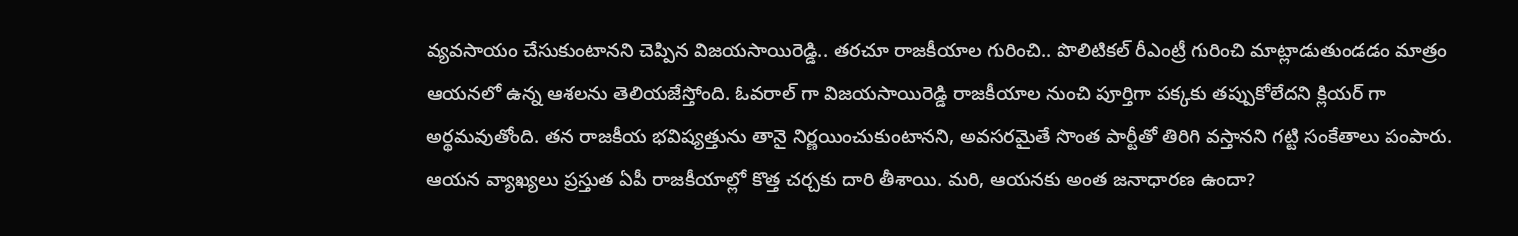వ్యవసాయం చేసుకుంటానని చెప్పిన విజయసాయిరెడ్డి.. తరచూ రాజకీయాల గురించి.. పొలిటికల్ రీఎంట్రీ గురించి మాట్లాడుతుండడం మాత్రం ఆయనలో ఉన్న ఆశలను తెలియజేస్తోంది. ఓవరాల్ గా విజయసాయిరెడ్డి రాజకీయాల నుంచి పూర్తిగా పక్కకు తప్పుకోలేదని క్లియర్ గా అర్థమవుతోంది. తన రాజకీయ భవిష్యత్తును తానై నిర్ణయించుకుంటానని, అవసరమైతే సొంత పార్టీతో తిరిగి వస్తానని గట్టి సంకేతాలు పంపారు. ఆయన వ్యాఖ్యలు ప్రస్తుత ఏపీ రాజకీయాల్లో కొత్త చర్చకు దారి తీశాయి. మరి, ఆయనకు అంత జనాధారణ ఉందా?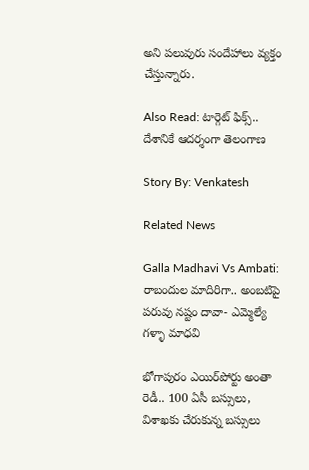అని పలువురు సందేహాలు వ్యక్తం చేస్తున్నారు.

Also Read: టార్గెట్ ఫిక్స్.. దేశానికే ఆదర్శంగా తెలంగాణ

Story By: Venkatesh

Related News

Galla Madhavi Vs Ambati: రాబందుల మాదిరిగా.. అంబటిపై పరువు నష్టం దావా- ఎమ్మెల్యే గళ్ళా మాధవి

భోగాపురం ఎయిర్‌పోర్టు అంతా రెడీ.. 100 ఏసీ బస్సులు, విశాఖకు చేరుకున్న బస్సులు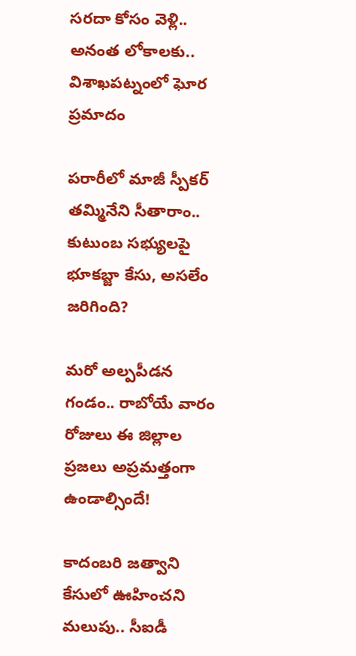సరదా కోసం వెళ్లి.. అనంత లోకాలకు.. విశాఖపట్నంలో ఘోర ప్రమాదం

పరారీలో మాజీ స్పీకర్ తమ్మినేని సీతారాం.. కుటుంబ సభ్యులపై భూకబ్జా కేసు, అసలేం జరిగింది?

మరో అల్పపీడన గండం.. రాబోయే వారం రోజులు ఈ జిల్లాల ప్రజలు అప్రమత్తంగా ఉండాల్సిందే!

కాదంబరి జత్వాని కేసులో ఊహించని మలుపు.. సీఐడీ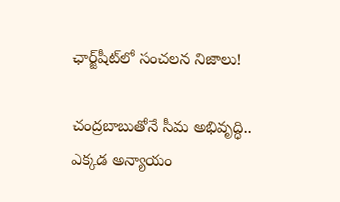ఛార్జ్‌షీట్‌లో సంచలన నిజాలు!

చంద్రబాబుతోనే సీమ అభివృద్ధి.. ఎక్కడ అన్యాయం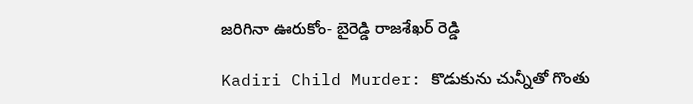జరిగినా ఊరుకోం- బైరెడ్డి రాజశేఖర్ రెడ్డి

Kadiri Child Murder: కొడుకును చున్నీతో గొంతు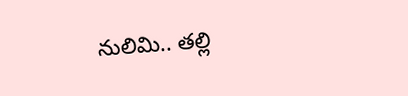నులిమి.. తల్లి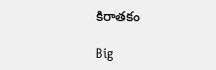కిరాతకం

Big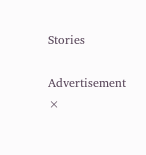Stories

Advertisement
×